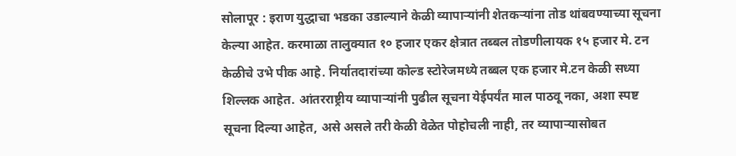सोलापूर : इराण युद्धाचा भडका उडाल्याने केळी व्यापाऱ्यांनी शेतकऱ्यांना तोड थांबवण्याच्या सूचना केल्या आहेत. करमाळा तालुक्यात १० हजार एकर क्षेत्रात तब्बल तोडणीलायक १५ हजार मे. टन केळीचे उभे पीक आहे. निर्यातदारांच्या कोल्ड स्टोरेजमध्ये तब्बल एक हजार मे.टन केळी सध्या शिल्लक आहेत. आंतरराष्ट्रीय व्यापाऱ्यांनी पुढील सूचना येईपर्यंत माल पाठवू नका, अशा स्पष्ट सूचना दिल्या आहेत, असे असले तरी केळी वेळेत पोहोचली नाही, तर व्यापाऱ्यासोबत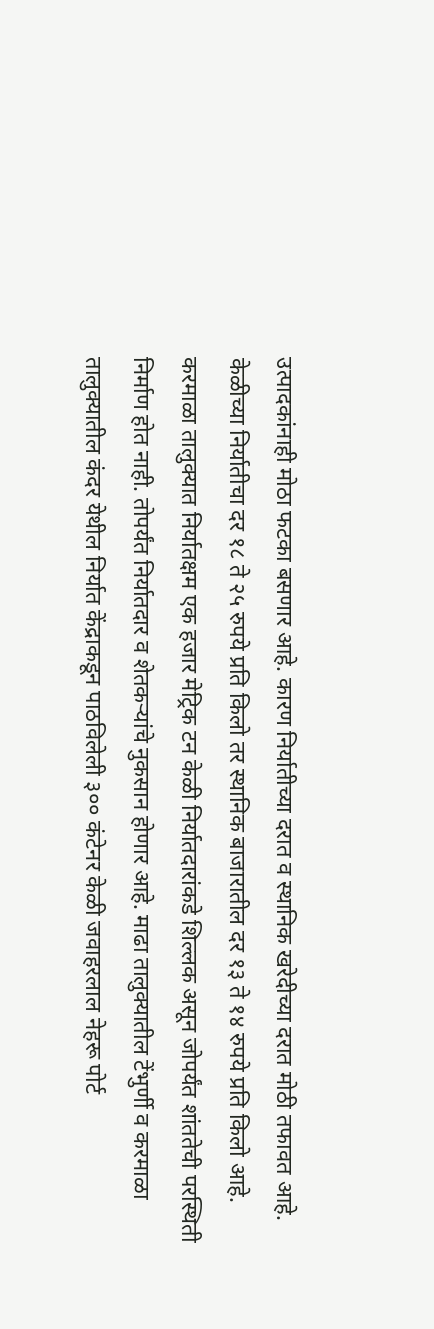उत्पादकांनाही मोठा फटका बसणार आहे. कारण निर्यातीच्या दरात व स्थानिक खरेदीच्या दरात मोठी तफावत आहे. केळीच्या निर्यातीचा दर १८ ते २५ रुपये प्रति किलो तर स्थानिक बाजारातील दर १३ ते १४ रुपये प्रति किलो आहे.
करमाळा तालुक्यात निर्यातक्षम एक हजार मेट्रिक टन केळी निर्यातदारांकडे शिल्लक असून जोपर्यंत शांततेची परस्थिती निर्माण होत नाही. तोपर्यंत निर्यातदार व शेतकऱ्यांचे नुकसान होणार आहे. माढा तालुक्यातील टेंभुर्णी व करमाळा तालुक्यातील कंदर येथील निर्यात केंद्राकडून पाठविलेली ३०० कंटेनर केळी जवाहरलाल नेहरू पोर्ट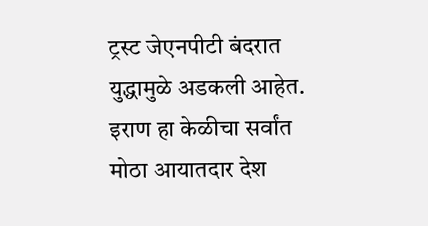ट्रस्ट जेएनपीटी बंदरात युद्धामुळे अडकली आहेत. इराण हा केळीचा सर्वांत मोठा आयातदार देश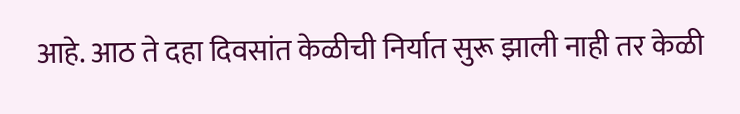आहे. आठ ते दहा दिवसांत केळीची निर्यात सुरू झाली नाही तर केळी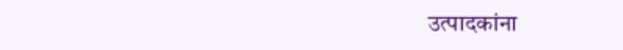उत्पादकांना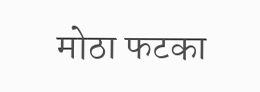मोठा फटका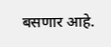बसणार आहे.